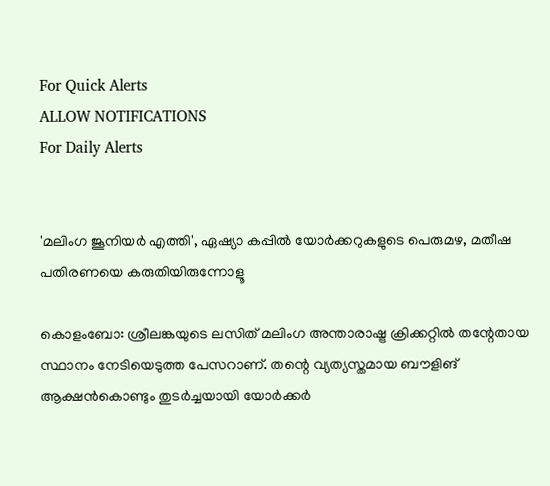For Quick Alerts
ALLOW NOTIFICATIONS
For Daily Alerts


'മലിംഗ ജൂനിയര്‍ എത്തി', ഏഷ്യാ കപ്പില്‍ യോര്‍ക്കറുകളുടെ പെരുമഴ, മതീഷ പതിരണയെ കരുതിയിരുന്നോളൂ

കൊളംബോ: ശ്രീലങ്കയുടെ ലസിത് മലിംഗ അന്താരാഷ്ട്ര ക്രിക്കറ്റില്‍ തന്റേതായ സ്ഥാനം നേടിയെടുത്ത പേസറാണ്. തന്റെ വ്യത്യസ്തമായ ബൗളിങ് ആക്ഷന്‍കൊണ്ടും തുടര്‍ച്ചയായി യോര്‍ക്കര്‍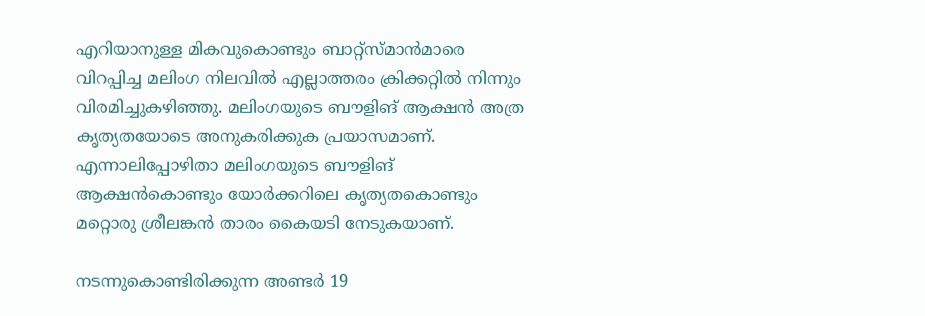എറിയാനുള്ള മികവുകൊണ്ടും ബാറ്റ്‌സ്മാന്‍മാരെ വിറപ്പിച്ച മലിംഗ നിലവില്‍ എല്ലാത്തരം ക്രിക്കറ്റില്‍ നിന്നും വിരമിച്ചുകഴിഞ്ഞു. മലിംഗയുടെ ബൗളിങ് ആക്ഷന്‍ അത്ര കൃത്യതയോടെ അനുകരിക്കുക പ്രയാസമാണ്. എന്നാലിപ്പോഴിതാ മലിംഗയുടെ ബൗളിങ് ആക്ഷന്‍കൊണ്ടും യോര്‍ക്കറിലെ കൃത്യതകൊണ്ടും മറ്റൊരു ശ്രീലങ്കന്‍ താരം കൈയടി നേടുകയാണ്.

നടന്നുകൊണ്ടിരിക്കുന്ന അണ്ടര്‍ 19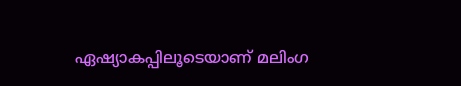ഏഷ്യാകപ്പിലൂടെയാണ് മലിംഗ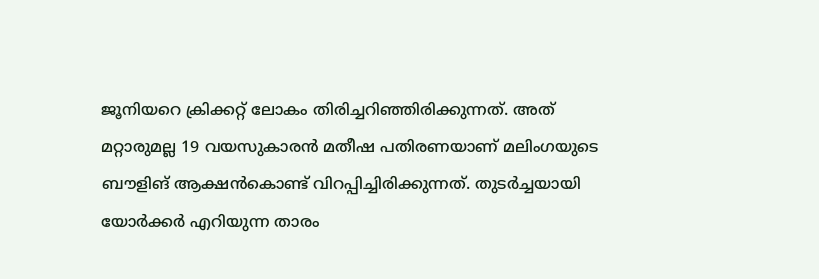ജൂനിയറെ ക്രിക്കറ്റ് ലോകം തിരിച്ചറിഞ്ഞിരിക്കുന്നത്. അത് മറ്റാരുമല്ല 19 വയസുകാരന്‍ മതീഷ പതിരണയാണ് മലിംഗയുടെ ബൗളിങ് ആക്ഷന്‍കൊണ്ട് വിറപ്പിച്ചിരിക്കുന്നത്. തുടര്‍ച്ചയായി യോര്‍ക്കര്‍ എറിയുന്ന താരം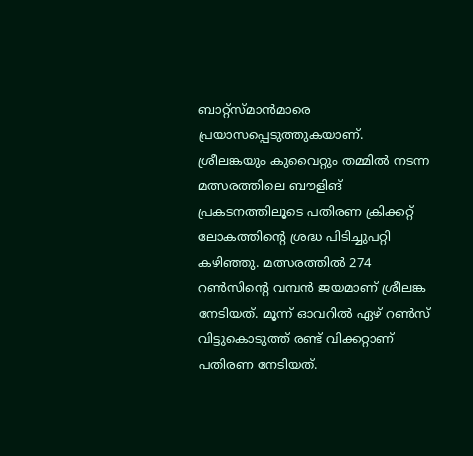ബാറ്റ്‌സ്മാന്‍മാരെ പ്രയാസപ്പെടുത്തുകയാണ്. ശ്രീലങ്കയും കുവൈറ്റും തമ്മില്‍ നടന്ന മത്സരത്തിലെ ബൗളിങ് പ്രകടനത്തിലൂടെ പതിരണ ക്രിക്കറ്റ് ലോകത്തിന്റെ ശ്രദ്ധ പിടിച്ചുപറ്റി കഴിഞ്ഞു. മത്സരത്തില്‍ 274 റണ്‍സിന്റെ വമ്പന്‍ ജയമാണ് ശ്രീലങ്ക നേടിയത്. മൂന്ന് ഓവറില്‍ ഏഴ് റണ്‍സ് വിട്ടുകൊടുത്ത് രണ്ട് വിക്കറ്റാണ് പതിരണ നേടിയത്.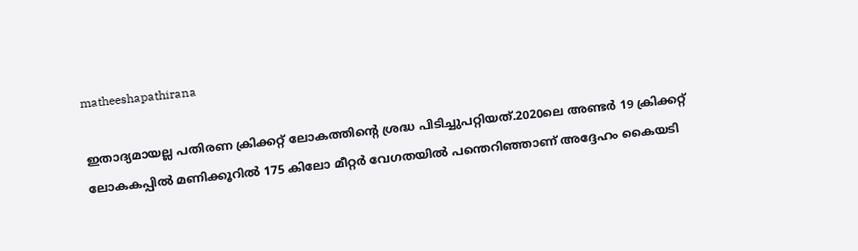matheeshapathirana

ഇതാദ്യമായല്ല പതിരണ ക്രിക്കറ്റ് ലോകത്തിന്റെ ശ്രദ്ധ പിടിച്ചുപറ്റിയത്.2020ലെ അണ്ടര്‍ 19 ക്രിക്കറ്റ് ലോകകപ്പില്‍ മണിക്കൂറില്‍ 175 കിലോ മീറ്റര്‍ വേഗതയില്‍ പന്തെറിഞ്ഞാണ് അദ്ദേഹം കൈയടി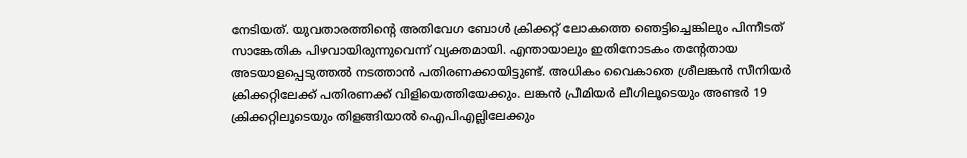നേടിയത്. യുവതാരത്തിന്റെ അതിവേഗ ബോള്‍ ക്രിക്കറ്റ് ലോകത്തെ ഞെട്ടിച്ചെങ്കിലും പിന്നീടത് സാങ്കേതിക പിഴവായിരുന്നുവെന്ന് വ്യക്തമായി. എന്തായാലും ഇതിനോടകം തന്റേതായ അടയാളപ്പെടുത്തല്‍ നടത്താന്‍ പതിരണക്കായിട്ടുണ്ട്. അധികം വൈകാതെ ശ്രീലങ്കന്‍ സീനിയര്‍ ക്രിക്കറ്റിലേക്ക് പതിരണക്ക് വിളിയെത്തിയേക്കും. ലങ്കന്‍ പ്രീമിയര്‍ ലീഗിലൂടെയും അണ്ടര്‍ 19 ക്രിക്കറ്റിലൂടെയും തിളങ്ങിയാല്‍ ഐപിഎല്ലിലേക്കും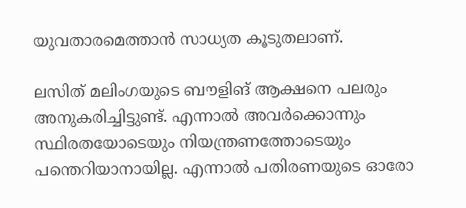യുവതാരമെത്താന്‍ സാധ്യത കൂടുതലാണ്.

ലസിത് മലിംഗയുടെ ബൗളിങ് ആക്ഷനെ പലരും അനുകരിച്ചിട്ടുണ്ട്. എന്നാല്‍ അവര്‍ക്കൊന്നും സ്ഥിരതയോടെയും നിയന്ത്രണത്തോടെയും പന്തെറിയാനായില്ല. എന്നാല്‍ പതിരണയുടെ ഓരോ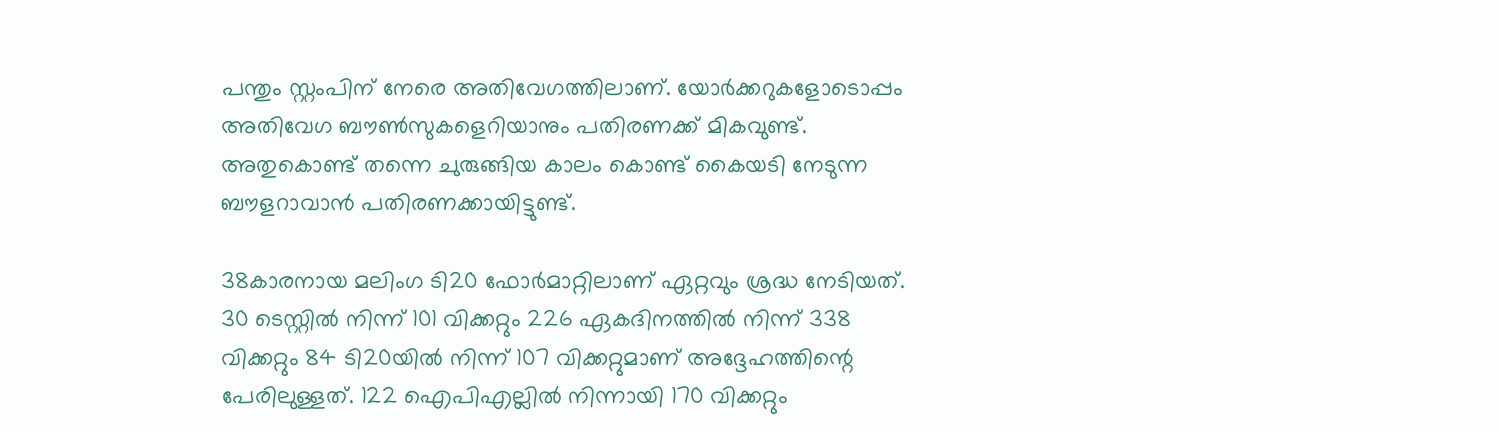പന്തും സ്റ്റംപിന് നേരെ അതിവേഗത്തിലാണ്. യോര്‍ക്കറുകളോടൊപ്പം അതിവേഗ ബൗണ്‍സുകളെറിയാനും പതിരണക്ക് മികവുണ്ട്. അതുകൊണ്ട് തന്നെ ചുരുങ്ങിയ കാലം കൊണ്ട് കൈയടി നേടുന്ന ബൗളറാവാന്‍ പതിരണക്കായിട്ടുണ്ട്.

38കാരനായ മലിംഗ ടി20 ഫോര്‍മാറ്റിലാണ് ഏറ്റവും ശ്രദ്ധ നേടിയത്. 30 ടെസ്റ്റില്‍ നിന്ന് 101 വിക്കറ്റും 226 ഏകദിനത്തില്‍ നിന്ന് 338 വിക്കറ്റും 84 ടി20യില്‍ നിന്ന് 107 വിക്കറ്റുമാണ് അദ്ദേഹത്തിന്റെ പേരിലുള്ളത്. 122 ഐപിഎല്ലില്‍ നിന്നായി 170 വിക്കറ്റും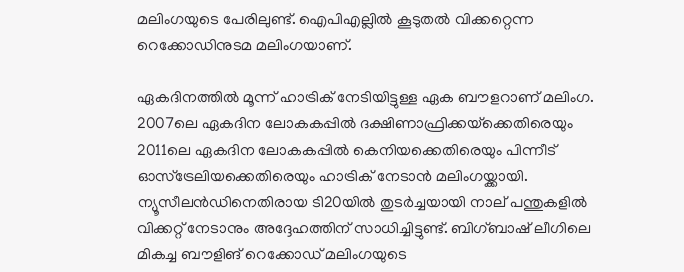മലിംഗയുടെ പേരിലുണ്ട്. ഐപിഎല്ലില്‍ കൂടുതല്‍ വിക്കറ്റെന്ന റെക്കോഡിനുടമ മലിംഗയാണ്.

ഏകദിനത്തില്‍ മൂന്ന് ഹാട്രിക് നേടിയിട്ടുള്ള ഏക ബൗളറാണ് മലിംഗ. 2007ലെ ഏകദിന ലോകകപ്പില്‍ ദക്ഷിണാഫ്രിക്കയ്‌ക്കെതിരെയും 2011ലെ ഏകദിന ലോകകപ്പില്‍ കെനിയക്കെതിരെയും പിന്നീട് ഓസ്‌ട്രേലിയക്കെതിരെയും ഹാട്രിക് നേടാന്‍ മലിംഗയ്ക്കായി. ന്യൂസീലന്‍ഡിനെതിരായ ടി20യില്‍ തുടര്‍ച്ചയായി നാല് പന്തുകളില്‍ വിക്കറ്റ് നേടാനും അദ്ദേഹത്തിന് സാധിച്ചിട്ടുണ്ട്. ബിഗ്ബാഷ് ലീഗിലെ മികച്ച ബൗളിങ് റെക്കോഡ് മലിംഗയുടെ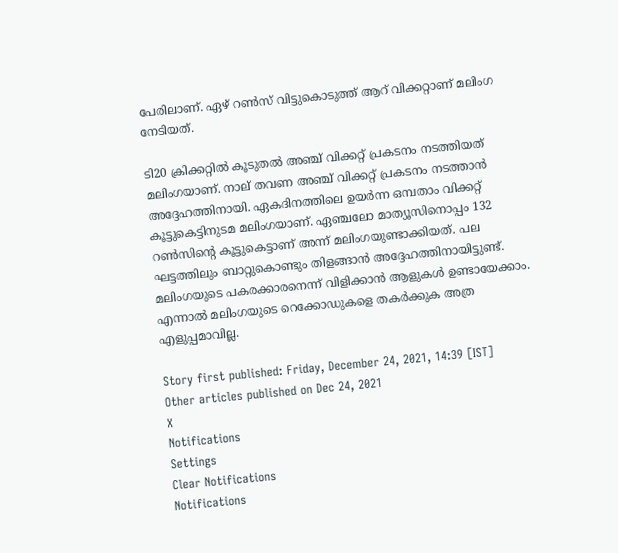പേരിലാണ്. ഏഴ് റണ്‍സ് വിട്ടുകൊടുത്ത് ആറ് വിക്കറ്റാണ് മലിംഗ നേടിയത്.

ടി20 ക്രിക്കറ്റില്‍ കൂടുതല്‍ അഞ്ച് വിക്കറ്റ് പ്രകടനം നടത്തിയത് മലിംഗയാണ്. നാല് തവണ അഞ്ച് വിക്കറ്റ് പ്രകടനം നടത്താന്‍ അദ്ദേഹത്തിനായി. ഏകദിനത്തിലെ ഉയര്‍ന്ന ഒമ്പതാം വിക്കറ്റ് കൂട്ടുകെട്ടിനുടമ മലിംഗയാണ്. ഏഞ്ചലോ മാത്യൂസിനൊപ്പം 132 റണ്‍സിന്റെ കൂട്ടുകെട്ടാണ് അന്ന് മലിംഗയുണ്ടാക്കിയത്. പല ഘട്ടത്തിലും ബാറ്റുകൊണ്ടും തിളങ്ങാന്‍ അദ്ദേഹത്തിനായിട്ടുണ്ട്. മലിംഗയുടെ പകരക്കാരനെന്ന് വിളിക്കാന്‍ ആളുകള്‍ ഉണ്ടായേക്കാം. എന്നാല്‍ മലിംഗയുടെ റെക്കോഡുകളെ തകര്‍ക്കുക അത്ര എളുപ്പമാവില്ല.

Story first published: Friday, December 24, 2021, 14:39 [IST]
Other articles published on Dec 24, 2021
X
Notifications
Settings
Clear Notifications
Notifications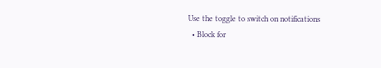Use the toggle to switch on notifications
  • Block for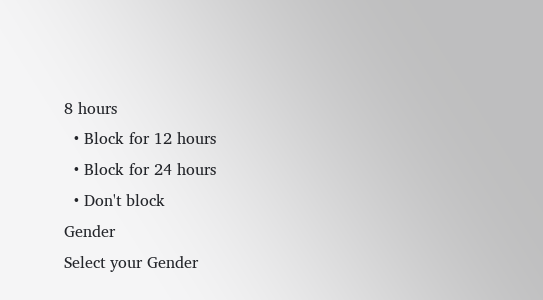8 hours
  • Block for 12 hours
  • Block for 24 hours
  • Don't block
Gender
Select your Gender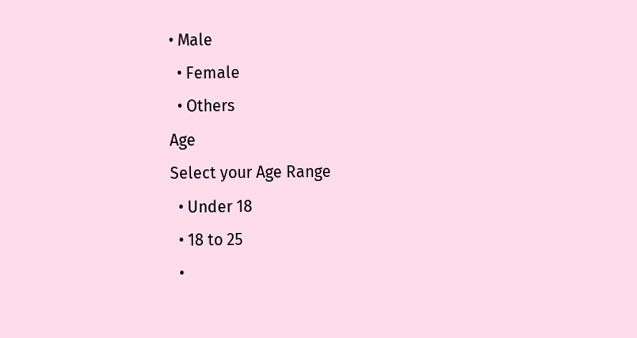• Male
  • Female
  • Others
Age
Select your Age Range
  • Under 18
  • 18 to 25
  •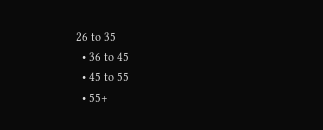26 to 35
  • 36 to 45
  • 45 to 55
  • 55+